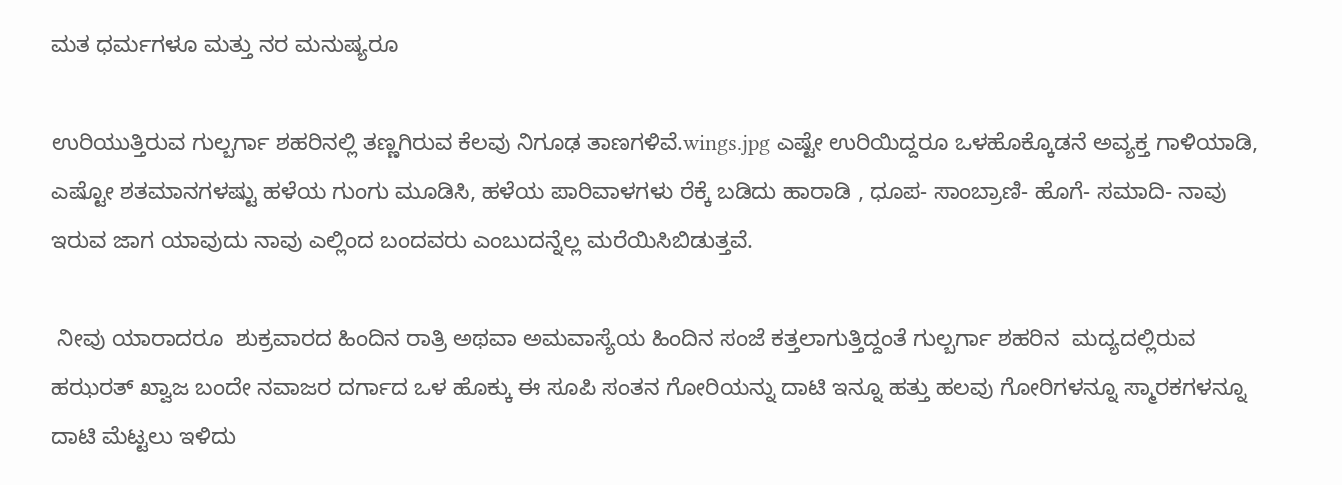ಮತ ಧರ್ಮಗಳೂ ಮತ್ತು ನರ ಮನುಷ್ಯರೂ

ಉರಿಯುತ್ತಿರುವ ಗುಲ್ಬರ್ಗಾ ಶಹರಿನಲ್ಲಿ ತಣ್ಣಗಿರುವ ಕೆಲವು ನಿಗೂಢ ತಾಣಗಳಿವೆ.wings.jpg ಎಷ್ಟೇ ಉರಿಯಿದ್ದರೂ ಒಳಹೊಕ್ಕೊಡನೆ ಅವ್ಯಕ್ತ ಗಾಳಿಯಾಡಿ, ಎಷ್ಟೋ ಶತಮಾನಗಳಷ್ಟು ಹಳೆಯ ಗುಂಗು ಮೂಡಿಸಿ, ಹಳೆಯ ಪಾರಿವಾಳಗಳು ರೆಕ್ಕೆ ಬಡಿದು ಹಾರಾಡಿ , ಧೂಪ- ಸಾಂಬ್ರಾಣಿ- ಹೊಗೆ- ಸಮಾದಿ- ನಾವು ಇರುವ ಜಾಗ ಯಾವುದು ನಾವು ಎಲ್ಲಿಂದ ಬಂದವರು ಎಂಬುದನ್ನೆಲ್ಲ ಮರೆಯಿಸಿಬಿಡುತ್ತವೆ.

 ನೀವು ಯಾರಾದರೂ  ಶುಕ್ರವಾರದ ಹಿಂದಿನ ರಾತ್ರಿ ಅಥವಾ ಅಮವಾಸ್ಯೆಯ ಹಿಂದಿನ ಸಂಜೆ ಕತ್ತಲಾಗುತ್ತಿದ್ದಂತೆ ಗುಲ್ಬರ್ಗಾ ಶಹರಿನ  ಮದ್ಯದಲ್ಲಿರುವ ಹಝರತ್ ಖ್ವಾಜ ಬಂದೇ ನವಾಜರ ದರ್ಗಾದ ಒಳ ಹೊಕ್ಕು ಈ ಸೂಪಿ ಸಂತನ ಗೋರಿಯನ್ನು ದಾಟಿ ಇನ್ನೂ ಹತ್ತು ಹಲವು ಗೋರಿಗಳನ್ನೂ ಸ್ಮಾರಕಗಳನ್ನೂ ದಾಟಿ ಮೆಟ್ಟಲು ಇಳಿದು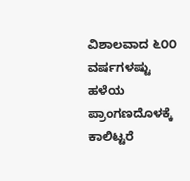ವಿಶಾಲವಾದ ೬೦೦ ವರ್ಷಗಳಷ್ಟು ಹಳೆಯ ಪ್ರಾಂಗಣದೊಳಕ್ಕೆ ಕಾಲಿಟ್ಟರೆ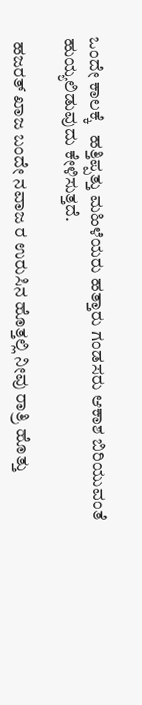ಒಂದೇ ಕಾಲಕ್ಕೆ   ಹತ್ತಿಪ್ಪತ್ತು ಮಹಿಳೆಯರು ಹತ್ತಾರು ಗಂಡಸರು ಆಕಾಶ ಬಿರಿಯುವಂತೆ ಹುಯ್ಯಲಿಡುವುದು ಕೇಳಿಸುತ್ತದೆ.

 ಹಜರತ್ ಖಾಜ ಬಂದೇ ನವಾಜ ರ ಉರುಸಿನ ಹೊತ್ತಲ್ಲಿ ನೀವು ರಾತ್ರಿ ಹೊತ್ತು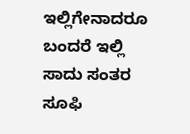ಇಲ್ಲಿಗೇನಾದರೂ ಬಂದರೆ ಇಲ್ಲಿ ಸಾದು ಸಂತರ ಸೂಫಿ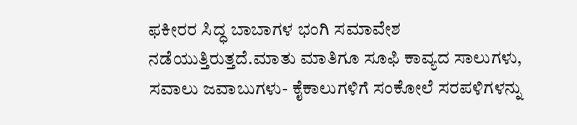ಫಕೀರರ ಸಿದ್ಧ ಬಾಬಾಗಳ ಭಂಗಿ ಸಮಾವೇಶ ನಡೆಯುತ್ತಿರುತ್ತದೆ.ಮಾತು ಮಾತಿಗೂ ಸೂಫಿ ಕಾವ್ಯದ ಸಾಲುಗಳು, ಸವಾಲು ಜವಾಬುಗಳು- ಕೈಕಾಲುಗಳಿಗೆ ಸಂಕೋಲೆ ಸರಪಳಿಗಳನ್ನು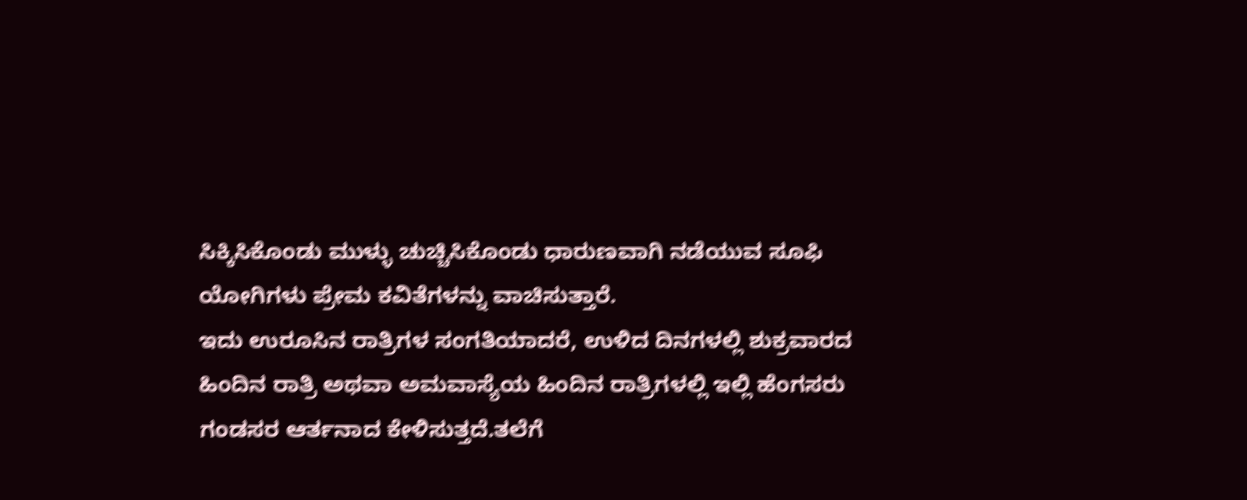ಸಿಕ್ಕಿಸಿಕೊಂಡು ಮುಳ್ಳು ಚುಚ್ಚಿಸಿಕೊಂಡು ಧಾರುಣವಾಗಿ ನಡೆಯುವ ಸೂಫಿ ಯೋಗಿಗಳು ಪ್ರೇಮ ಕವಿತೆಗಳನ್ನು ವಾಚಿಸುತ್ತಾರೆ.
ಇದು ಉರೂಸಿನ ರಾತ್ರಿಗಳ ಸಂಗತಿಯಾದರೆ, ಉಳಿದ ದಿನಗಳಲ್ಲಿ ಶುಕ್ರವಾರದ ಹಿಂದಿನ ರಾತ್ರಿ ಅಥವಾ ಅಮವಾಸ್ಯೆಯ ಹಿಂದಿನ ರಾತ್ರಿಗಳಲ್ಲಿ ಇಲ್ಲಿ ಹೆಂಗಸರು ಗಂಡಸರ ಆರ್ತನಾದ ಕೇಳಿಸುತ್ತದೆ.ತಲೆಗೆ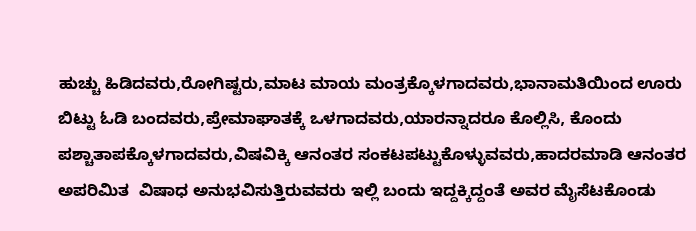ಹುಚ್ಚು ಹಿಡಿದವರು,ರೋಗಿಷ್ಟರು,ಮಾಟ ಮಾಯ ಮಂತ್ರಕ್ಕೊಳಗಾದವರು,ಭಾನಾಮತಿಯಿಂದ ಊರು ಬಿಟ್ಟು ಓಡಿ ಬಂದವರು,ಪ್ರೇಮಾಘಾತಕ್ಕೆ ಒಳಗಾದವರು,ಯಾರನ್ನಾದರೂ ಕೊಲ್ಲಿಸಿ, ಕೊಂದು ಪಶ್ಚಾತಾಪಕ್ಕೊಳಗಾದವರು,ವಿಷವಿಕ್ಕಿ ಆನಂತರ ಸಂಕಟಪಟ್ಟುಕೊಳ್ಳುವವರು,ಹಾದರಮಾಡಿ ಆನಂತರ ಅಪರಿಮಿತ  ವಿಷಾಧ ಅನುಭವಿಸುತ್ತಿರುವವರು ಇಲ್ಲಿ ಬಂದು ಇದ್ದಕ್ಕಿದ್ದಂತೆ ಅವರ ಮೈಸೆಟಕೊಂಡು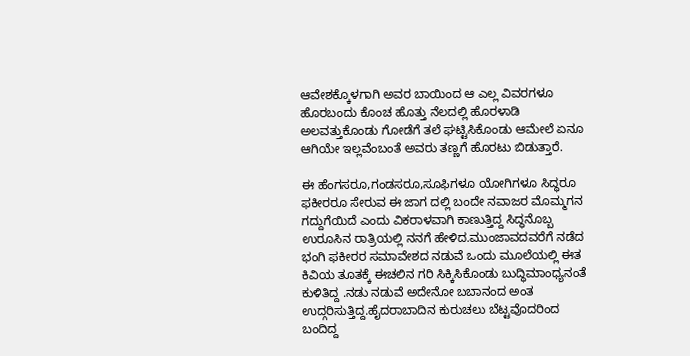ಆವೇಶಕ್ಕೊಳಗಾಗಿ ಅವರ ಬಾಯಿಂದ ಆ ಎಲ್ಲ ವಿವರಗಳೂ ಹೊರಬಂದು ಕೊಂಚ ಹೊತ್ತು ನೆಲದಲ್ಲಿ ಹೊರಳಾಡಿ ಅಲವತ್ತುಕೊಂಡು ಗೋಡೆಗೆ ತಲೆ ಘಟ್ಟಿಸಿಕೊಂಡು ಆಮೇಲೆ ಏನೂ ಆಗಿಯೇ ಇಲ್ಲವೆಂಬಂತೆ ಅವರು ತಣ್ಣಗೆ ಹೊರಟು ಬಿಡುತ್ತಾರೆ.

ಈ ಹೆಂಗಸರೂ,ಗಂಡಸರೂ,ಸೂಫಿಗಳೂ ಯೋಗಿಗಳೂ ಸಿದ್ಧರೂ ಫಕೀರರೂ ಸೇರುವ ಈ ಜಾಗ ದಲ್ಲಿ ಬಂದೇ ನವಾಜರ ಮೊಮ್ಮಗನ ಗದ್ದುಗೆಯಿದೆ ಎಂದು ವಿಕರಾಳವಾಗಿ ಕಾಣುತ್ತಿದ್ದ ಸಿದ್ಧನೊಬ್ಬ ಉರೂಸಿನ ರಾತ್ರಿಯಲ್ಲಿ ನನಗೆ ಹೇಳಿದ.ಮುಂಜಾವದವರೆಗೆ ನಡೆದ ಭಂಗಿ ಫಕೀರರ ಸಮಾವೇಶದ ನಡುವೆ ಒಂದು ಮೂಲೆಯಲ್ಲಿ ಈತ ಕಿವಿಯ ತೂತಕ್ಕೆ ಈಚಲಿನ ಗರಿ ಸಿಕ್ಕಿಸಿಕೊಂಡು ಬುದ್ಧಿಮಾಂಧ್ಯನಂತೆ ಕುಳಿತಿದ್ದ .ನಡು ನಡುವೆ ಅದೇನೋ ಬಬಾನಂದ ಅಂತ ಉದ್ಗರಿಸುತ್ತಿದ್ದ.ಹೈದರಾಬಾದಿನ ಕುರುಚಲು ಬೆಟ್ಟವೊದರಿಂದ ಬಂದಿದ್ದ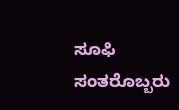ಸೂಫಿ ಸಂತರೊಬ್ಬರು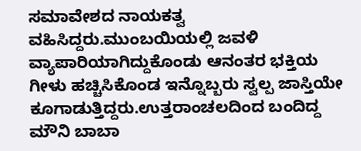ಸಮಾವೇಶದ ನಾಯಕತ್ವ ವಹಿಸಿದ್ದರು.ಮುಂಬಯಿಯಲ್ಲಿ ಜವಳಿ ವ್ಯಾಪಾರಿಯಾಗಿದ್ದುಕೊಂಡು ಆನಂತರ ಭಕ್ತಿಯ ಗೀಳು ಹಚ್ಚಿಸಿಕೊಂಡ ಇನ್ನೊಬ್ಬರು ಸ್ವಲ್ಪ ಜಾಸ್ತಿಯೇ ಕೂಗಾಡುತ್ತಿದ್ದರು.ಉತ್ತರಾಂಚಲದಿಂದ ಬಂದಿದ್ದ ಮೌನಿ ಬಾಬಾ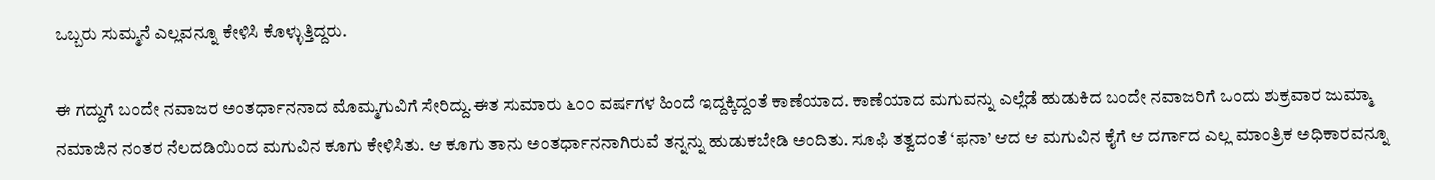ಒಬ್ಬರು ಸುಮ್ಮನೆ ಎಲ್ಲವನ್ನೂ ಕೇಳಿಸಿ ಕೊಳ್ಳುತ್ತಿದ್ದರು.

ಈ ಗದ್ದುಗೆ ಬಂದೇ ನವಾಜರ ಅಂತರ್ಧಾನನಾದ ಮೊಮ್ಮಗುವಿಗೆ ಸೇರಿದ್ದು.ಈತ ಸುಮಾರು ೬೦೦ ವರ್ಷಗಳ ಹಿಂದೆ ಇದ್ದಕ್ಕಿದ್ದಂತೆ ಕಾಣೆಯಾದ. ಕಾಣೆಯಾದ ಮಗುವನ್ನು ಎಲ್ಲೆಡೆ ಹುಡುಕಿದ ಬಂದೇ ನವಾಜರಿಗೆ ಒಂದು ಶುಕ್ರವಾರ ಜುಮ್ಮಾ ನಮಾಜಿನ ನಂತರ ನೆಲದಡಿಯಿಂದ ಮಗುವಿನ ಕೂಗು ಕೇಳಿಸಿತು. ಆ ಕೂಗು ತಾನು ಅಂತರ್ಧಾನನಾಗಿರುವೆ ತನ್ನನ್ನು ಹುಡುಕಬೇಡಿ ಅಂದಿತು. ಸೂಫಿ ತತ್ವದಂತೆ ‘ಫನಾ’ ಆದ ಆ ಮಗುವಿನ ಕೈಗೆ ಆ ದರ್ಗಾದ ಎಲ್ಲ ಮಾಂತ್ರಿಕ ಅಧಿಕಾರವನ್ನೂ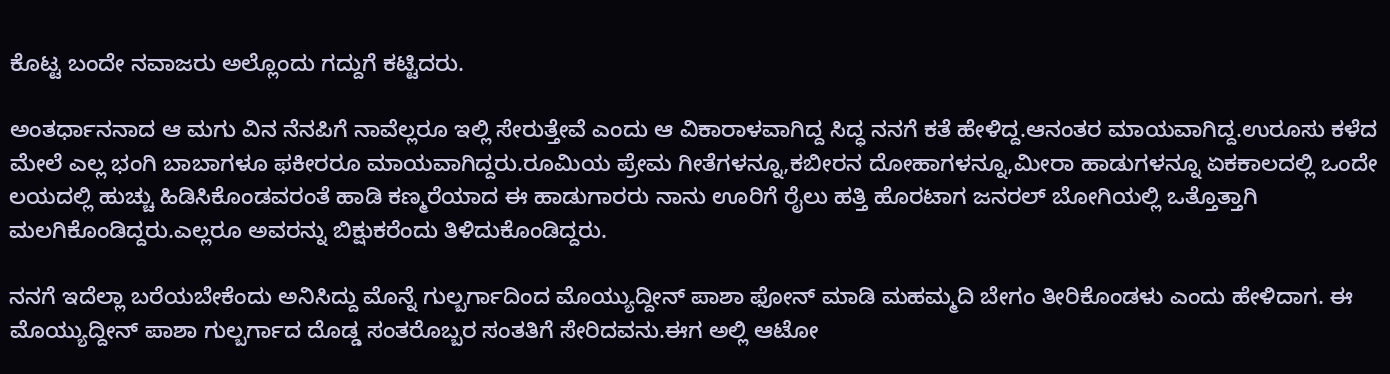ಕೊಟ್ಟ ಬಂದೇ ನವಾಜರು ಅಲ್ಲೊಂದು ಗದ್ದುಗೆ ಕಟ್ಟಿದರು.

ಅಂತರ್ಧಾನನಾದ ಆ ಮಗು ವಿನ ನೆನಪಿಗೆ ನಾವೆಲ್ಲರೂ ಇಲ್ಲಿ ಸೇರುತ್ತೇವೆ ಎಂದು ಆ ವಿಕಾರಾಳವಾಗಿದ್ದ ಸಿದ್ಧ ನನಗೆ ಕತೆ ಹೇಳಿದ್ದ.ಆನಂತರ ಮಾಯವಾಗಿದ್ದ.ಉರೂಸು ಕಳೆದ ಮೇಲೆ ಎಲ್ಲ ಭಂಗಿ ಬಾಬಾಗಳೂ ಫಕೀರರೂ ಮಾಯವಾಗಿದ್ದರು.ರೂಮಿಯ ಪ್ರೇಮ ಗೀತೆಗಳನ್ನೂ,ಕಬೀರನ ದೋಹಾಗಳನ್ನೂ,ಮೀರಾ ಹಾಡುಗಳನ್ನೂ ಏಕಕಾಲದಲ್ಲಿ ಒಂದೇ ಲಯದಲ್ಲಿ ಹುಚ್ಚು ಹಿಡಿಸಿಕೊಂಡವರಂತೆ ಹಾಡಿ ಕಣ್ಮರೆಯಾದ ಈ ಹಾಡುಗಾರರು ನಾನು ಊರಿಗೆ ರೈಲು ಹತ್ತಿ ಹೊರಟಾಗ ಜನರಲ್ ಬೋಗಿಯಲ್ಲಿ ಒತ್ತೊತ್ತಾಗಿ ಮಲಗಿಕೊಂಡಿದ್ದರು.ಎಲ್ಲರೂ ಅವರನ್ನು ಬಿಕ್ಷುಕರೆಂದು ತಿಳಿದುಕೊಂಡಿದ್ದರು.

ನನಗೆ ಇದೆಲ್ಲಾ ಬರೆಯಬೇಕೆಂದು ಅನಿಸಿದ್ದು ಮೊನ್ನೆ ಗುಲ್ಬರ್ಗಾದಿಂದ ಮೊಯ್ಯುದ್ದೀನ್ ಪಾಶಾ ಫೋನ್ ಮಾಡಿ ಮಹಮ್ಮದಿ ಬೇಗಂ ತೀರಿಕೊಂಡಳು ಎಂದು ಹೇಳಿದಾಗ. ಈ ಮೊಯ್ಯುದ್ದೀನ್ ಪಾಶಾ ಗುಲ್ಬರ್ಗಾದ ದೊಡ್ಡ ಸಂತರೊಬ್ಬರ ಸಂತತಿಗೆ ಸೇರಿದವನು.ಈಗ ಅಲ್ಲಿ ಆಟೋ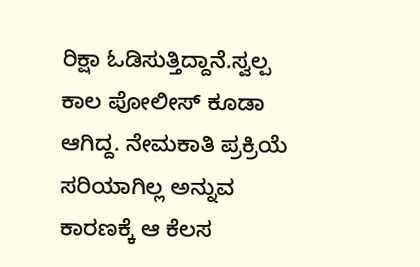ರಿಕ್ಷಾ ಓಡಿಸುತ್ತಿದ್ದಾನೆ.ಸ್ವಲ್ಪ ಕಾಲ ಪೋಲೀಸ್ ಕೂಡಾ ಆಗಿದ್ದ. ನೇಮಕಾತಿ ಪ್ರಕ್ರಿಯೆ ಸರಿಯಾಗಿಲ್ಲ ಅನ್ನುವ ಕಾರಣಕ್ಕೆ ಆ ಕೆಲಸ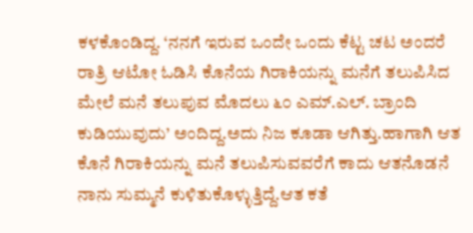ಕಳಕೊಂಡಿದ್ದ. ‘ನನಗೆ ಇರುವ ಒಂದೇ ಒಂದು ಕೆಟ್ಟ ಚಟ ಅಂದರೆ ರಾತ್ರಿ ಆಟೋ ಓಡಿಸಿ ಕೊನೆಯ ಗಿರಾಕಿಯನ್ನು ಮನೆಗೆ ತಲುಪಿಸಿದ ಮೇಲೆ ಮನೆ ತಲುಪುವ ಮೊದಲು ೬೦ ಎಮ್.ಎಲ್. ಬ್ರಾಂದಿ ಕುಡಿಯುವುದು’ ಅಂದಿದ್ದ.ಅದು ನಿಜ ಕೂಡಾ ಆಗಿತ್ತು.ಹಾಗಾಗಿ ಆತ ಕೊನೆ ಗಿರಾಕಿಯನ್ನು ಮನೆ ತಲುಪಿಸುವವರೆಗೆ ಕಾದು ಆತನೊಡನೆ  ನಾನು ಸುಮ್ಮನೆ ಕುಳಿತುಕೊಳ್ಳುತ್ತಿದ್ದೆ.ಆತ ಕತೆ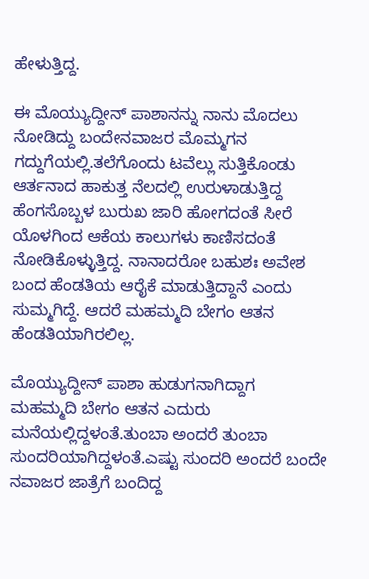ಹೇಳುತ್ತಿದ್ದ.

ಈ ಮೊಯ್ಯುದ್ದೀನ್ ಪಾಶಾನನ್ನು ನಾನು ಮೊದಲು ನೋಡಿದ್ದು ಬಂದೇನವಾಜರ ಮೊಮ್ಮಗನ ಗದ್ದುಗೆಯಲ್ಲಿ.ತಲೆಗೊಂದು ಟವೆಲ್ಲು ಸುತ್ತಿಕೊಂಡು ಆರ್ತನಾದ ಹಾಕುತ್ತ ನೆಲದಲ್ಲಿ ಉರುಳಾಡುತ್ತಿದ್ದ ಹೆಂಗಸೊಬ್ಬಳ ಬುರುಖ ಜಾರಿ ಹೋಗದಂತೆ ಸೀರೆ ಯೊಳಗಿಂದ ಆಕೆಯ ಕಾಲುಗಳು ಕಾಣಿಸದಂತೆ ನೋಡಿಕೊಳ್ಳುತ್ತಿದ್ದ. ನಾನಾದರೋ ಬಹುಶಃ ಅವೇಶ ಬಂದ ಹೆಂಡತಿಯ ಆರೈಕೆ ಮಾಡುತ್ತಿದ್ದಾನೆ ಎಂದು ಸುಮ್ಮಗಿದ್ದೆ. ಆದರೆ ಮಹಮ್ಮದಿ ಬೇಗಂ ಆತನ ಹೆಂಡತಿಯಾಗಿರಲಿಲ್ಲ.

ಮೊಯ್ಯುದ್ದೀನ್ ಪಾಶಾ ಹುಡುಗನಾಗಿದ್ದಾಗ  ಮಹಮ್ಮದಿ ಬೇಗಂ ಆತನ ಎದುರು ಮನೆಯಲ್ಲಿದ್ದಳಂತೆ.ತುಂಬಾ ಅಂದರೆ ತುಂಬಾ ಸುಂದರಿಯಾಗಿದ್ದಳಂತೆ.ಎಷ್ಟು ಸುಂದರಿ ಅಂದರೆ ಬಂದೇ ನವಾಜರ ಜಾತ್ರೆಗೆ ಬಂದಿದ್ದ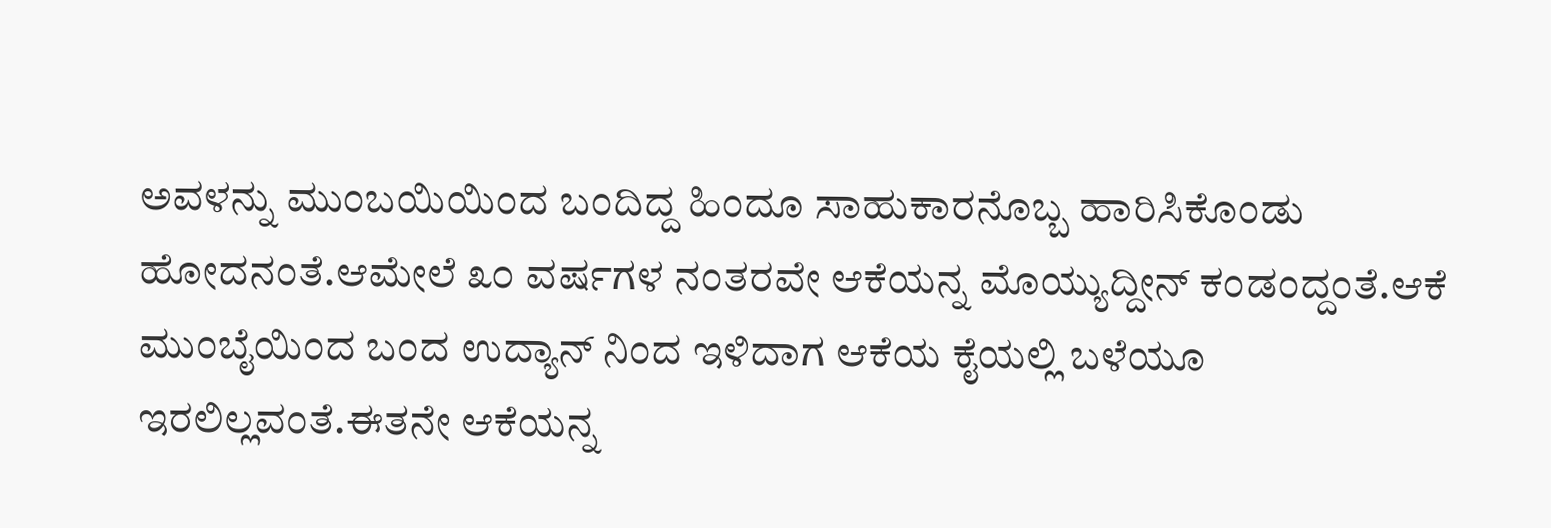ಅವಳನ್ನು ಮುಂಬಯಿಯಿಂದ ಬಂದಿದ್ದ ಹಿಂದೂ ಸಾಹುಕಾರನೊಬ್ಬ ಹಾರಿಸಿಕೊಂಡು ಹೋದನಂತೆ.ಆಮೇಲೆ ೩೦ ವರ್ಷಗಳ ನಂತರವೇ ಆಕೆಯನ್ನ ಮೊಯ್ಯುದ್ದೀನ್ ಕಂಡಂದ್ದಂತೆ.ಆಕೆ ಮುಂಬೈಯಿಂದ ಬಂದ ಉದ್ಯಾನ್ ನಿಂದ ಇಳಿದಾಗ ಆಕೆಯ ಕೈಯಲ್ಲಿ ಬಳೆಯೂ ಇರಲಿಲ್ಲವಂತೆ.ಈತನೇ ಆಕೆಯನ್ನ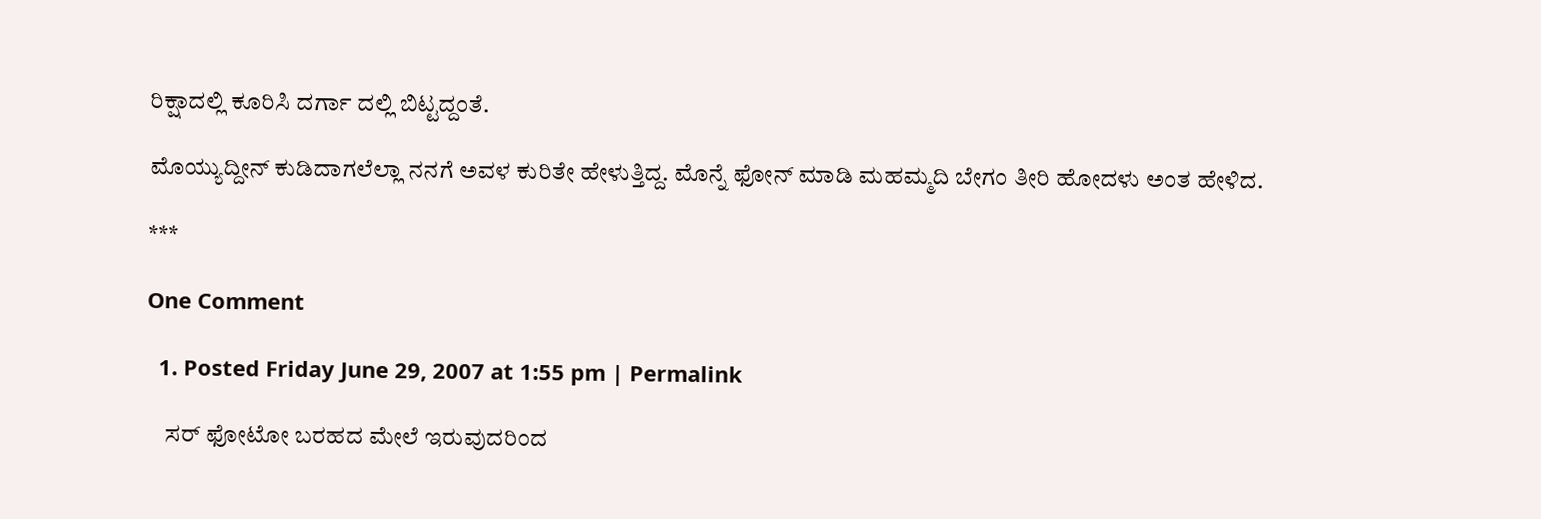ರಿಕ್ಷಾದಲ್ಲಿ ಕೂರಿಸಿ ದರ್ಗಾ ದಲ್ಲಿ ಬಿಟ್ಟದ್ದಂತೆ.

ಮೊಯ್ಯುದ್ದೀನ್ ಕುಡಿದಾಗಲೆಲ್ಲಾ ನನಗೆ ಅವಳ ಕುರಿತೇ ಹೇಳುತ್ತಿದ್ದ. ಮೊನ್ನೆ ಫೋನ್ ಮಾಡಿ ಮಹಮ್ಮದಿ ಬೇಗಂ ತೀರಿ ಹೋದಳು ಅಂತ ಹೇಳಿದ.

***

One Comment

  1. Posted Friday June 29, 2007 at 1:55 pm | Permalink

    ಸರ್ ಫೋಟೋ ಬರಹದ ಮೇಲೆ ಇರುವುದರಿಂದ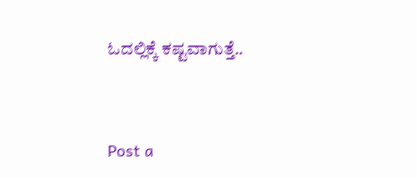ಓದಲ್ಲಿಕ್ಕೆ ಕಷ್ಟವಾಗುತ್ತೆ..


Post a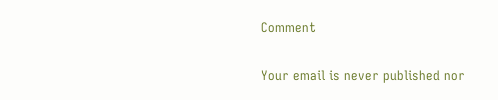Comment

Your email is never published nor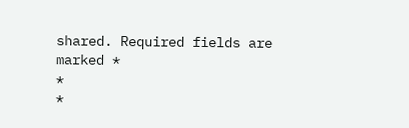shared. Required fields are marked *
*
*